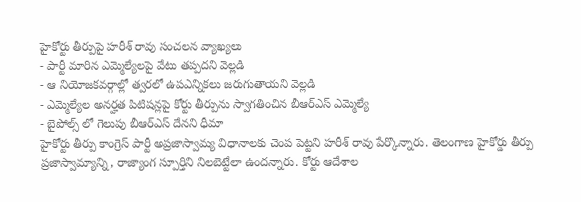హైకోర్టు తీర్పుపై హరీశ్ రావు సంచలన వ్యాఖ్యలు
- పార్టీ మారిన ఎమ్మెల్యేలపై వేటు తప్పదని వెల్లడి
- ఆ నియోజకవర్గాల్లో త్వరలో ఉపఎన్నికలు జరుగుతాయని వెల్లడి
- ఎమ్మెల్యేల అనర్హత పిటిషన్లపై కోర్టు తీర్పును స్వాగతించిన బీఆర్ఎస్ ఎమ్మెల్యే
- బైపోల్స్ లో గెలుపు బీఆర్ఎస్ దేనని ధీమా
హైకోర్టు తీర్పు కాంగ్రెస్ పార్టీ అప్రజాస్వామ్య విధానాలకు చెంప పెట్టని హరీశ్ రావు పేర్కొన్నారు. తెలంగాణ హైకోర్డు తీర్పు ప్రజాస్వామ్యాన్ని, రాజ్యాంగ స్పూర్తిని నిలబెట్టేలా ఉందన్నారు. కోర్టు ఆదేశాల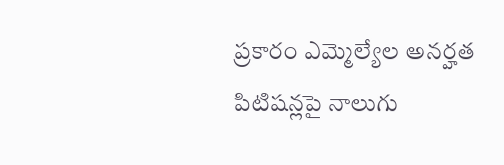ప్రకారం ఎమ్మెల్యేల అనర్హత పిటిషన్లపై నాలుగు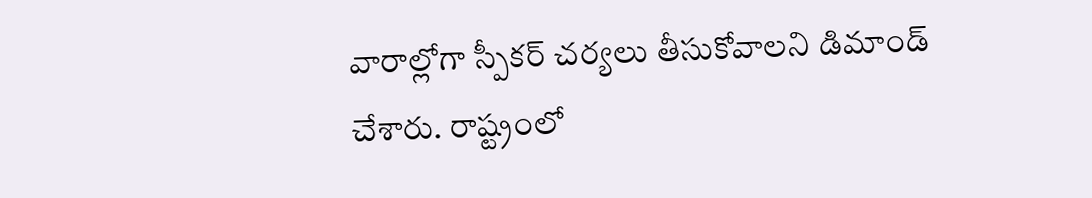వారాల్లోగా స్పీకర్ చర్యలు తీసుకోవాలని డిమాండ్ చేశారు. రాష్ట్రంలో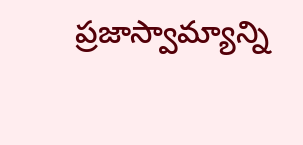ప్రజాస్వామ్యాన్ని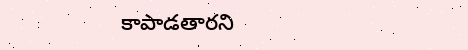కాపాడతారని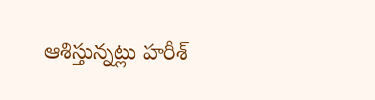ఆశిస్తున్నట్లు హరీశ్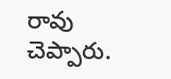రావు చెప్పారు.